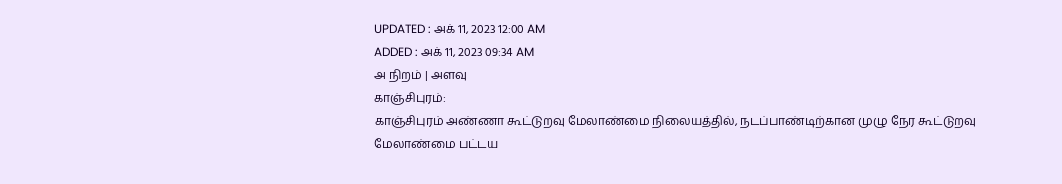UPDATED : அக் 11, 2023 12:00 AM
ADDED : அக் 11, 2023 09:34 AM
அ நிறம் | அளவு
காஞ்சிபுரம்:
காஞ்சிபுரம் அண்ணா கூட்டுறவு மேலாண்மை நிலையத்தில், நடப்பாண்டிற்கான முழு நேர கூட்டுறவு மேலாண்மை பட்டய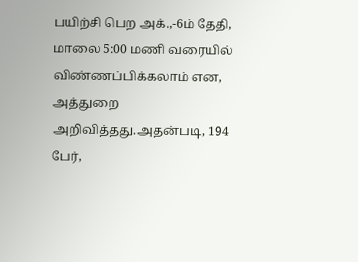பயிற்சி பெற அக்.,-6ம் தேதி, மாலை 5:00 மணி வரையில் விண்ணப்பிக்கலாம் என, அத்துறை அறிவித்தது.அதன்படி, 194 பேர்,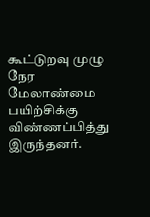கூட்டுறவு முழு நேர மேலாண்மை பயிற்சிக்கு விண்ணப்பித்து இருந்தனர்.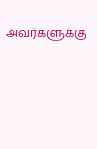அவர்களுக்கு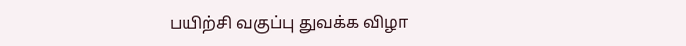பயிற்சி வகுப்பு துவக்க விழா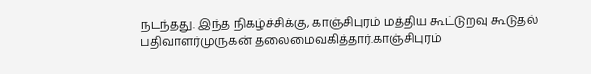நடந்தது. இந்த நிகழ்ச்சிக்கு, காஞ்சிபுரம் மத்திய கூட்டுறவு கூடுதல் பதிவாளர்முருகன் தலைமைவகித்தார்.காஞ்சிபுரம்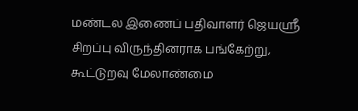மண்டல இணைப் பதிவாளர் ஜெயஸ்ரீ சிறப்பு விருந்தினராக பங்கேற்று, கூட்டுறவு மேலாண்மை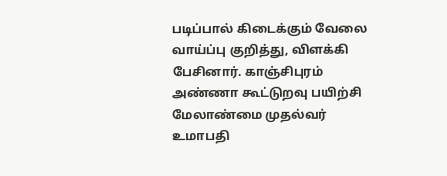படிப்பால் கிடைக்கும் வேலை வாய்ப்பு குறித்து, விளக்கி பேசினார். காஞ்சிபுரம் அண்ணா கூட்டுறவு பயிற்சி மேலாண்மை முதல்வர் உமாபதி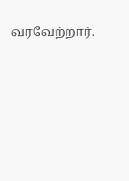வரவேற்றார்.